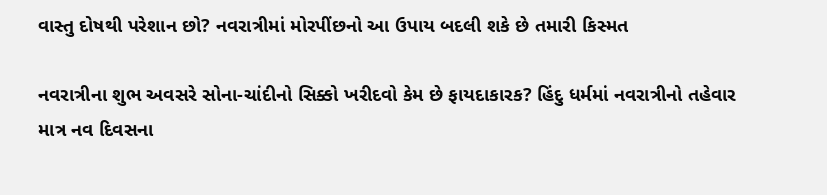વાસ્તુ દોષથી પરેશાન છો? નવરાત્રીમાં મોરપીંછનો આ ઉપાય બદલી શકે છે તમારી કિસ્મત

નવરાત્રીના શુભ અવસરે સોના-ચાંદીનો સિક્કો ખરીદવો કેમ છે ફાયદાકારક? હિંદુ ધર્મમાં નવરાત્રીનો તહેવાર માત્ર નવ દિવસના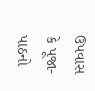ઉપવાસ કે પૂજા-પાઠનો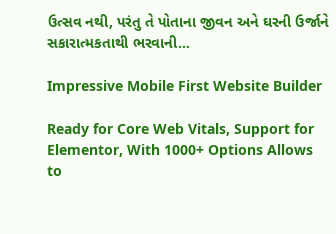ઉત્સવ નથી, પરંતુ તે પોતાના જીવન અને ઘરની ઉર્જાને સકારાત્મકતાથી ભરવાની…

Impressive Mobile First Website Builder

Ready for Core Web Vitals, Support for Elementor, With 1000+ Options Allows to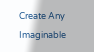Create Any Imaginable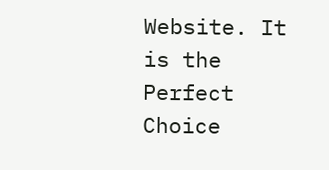Website. It is the Perfect Choice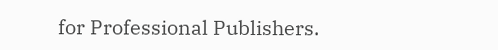for Professional Publishers.